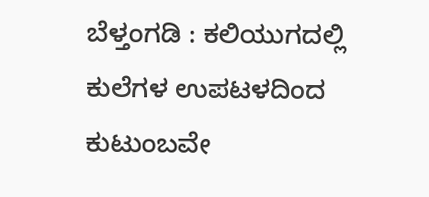ಬೆಳ್ತಂಗಡಿ : ಕಲಿಯುಗದಲ್ಲಿ ಕುಲೆಗಳ ಉಪಟಳದಿಂದ ಕುಟುಂಬವೇ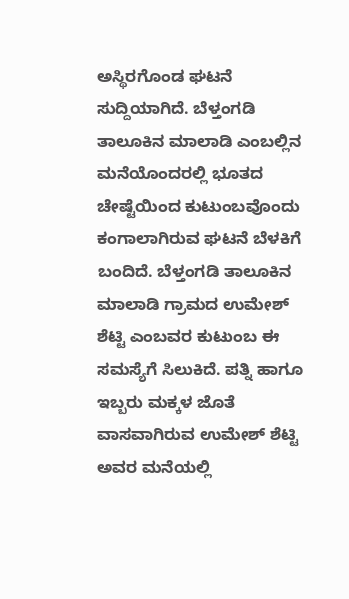ಅಸ್ಥಿರಗೊಂಡ ಘಟನೆ ಸುದ್ದಿಯಾಗಿದೆ. ಬೆಳ್ತಂಗಡಿ ತಾಲೂಕಿನ ಮಾಲಾಡಿ ಎಂಬಲ್ಲಿನ ಮನೆಯೊಂದರಲ್ಲಿ ಭೂತದ ಚೇಷ್ಟೆಯಿಂದ ಕುಟುಂಬವೊಂದು ಕಂಗಾಲಾಗಿರುವ ಘಟನೆ ಬೆಳಕಿಗೆ ಬಂದಿದೆ. ಬೆಳ್ತಂಗಡಿ ತಾಲೂಕಿನ ಮಾಲಾಡಿ ಗ್ರಾಮದ ಉಮೇಶ್ ಶೆಟ್ಟಿ ಎಂಬವರ ಕುಟುಂಬ ಈ ಸಮಸ್ಯೆಗೆ ಸಿಲುಕಿದೆ. ಪತ್ನಿ ಹಾಗೂ ಇಬ್ಬರು ಮಕ್ಕಳ ಜೊತೆ ವಾಸವಾಗಿರುವ ಉಮೇಶ್ ಶೆಟ್ಟಿ ಅವರ ಮನೆಯಲ್ಲಿ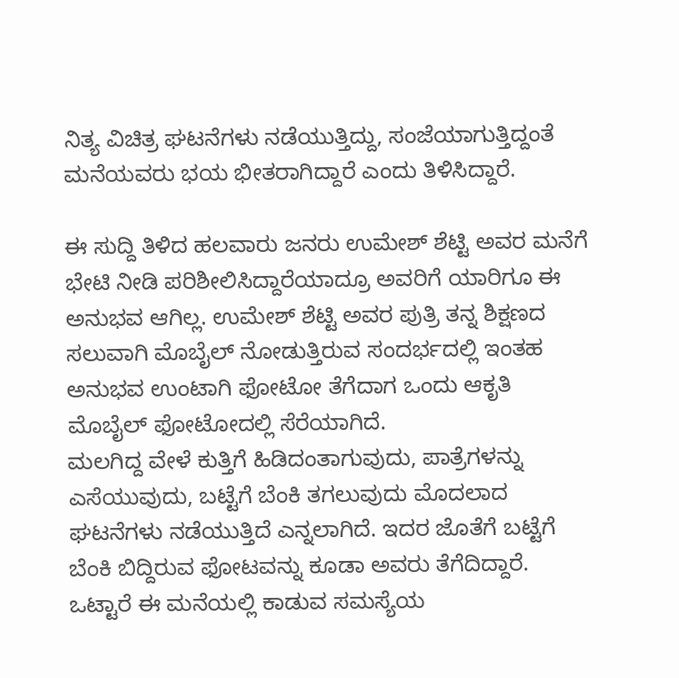ನಿತ್ಯ ವಿಚಿತ್ರ ಘಟನೆಗಳು ನಡೆಯುತ್ತಿದ್ದು, ಸಂಜೆಯಾಗುತ್ತಿದ್ದಂತೆ ಮನೆಯವರು ಭಯ ಭೀತರಾಗಿದ್ದಾರೆ ಎಂದು ತಿಳಿಸಿದ್ದಾರೆ.

ಈ ಸುದ್ದಿ ತಿಳಿದ ಹಲವಾರು ಜನರು ಉಮೇಶ್ ಶೆಟ್ಟಿ ಅವರ ಮನೆಗೆ ಭೇಟಿ ನೀಡಿ ಪರಿಶೀಲಿಸಿದ್ದಾರೆಯಾದ್ರೂ ಅವರಿಗೆ ಯಾರಿಗೂ ಈ ಅನುಭವ ಆಗಿಲ್ಲ. ಉಮೇಶ್ ಶೆಟ್ಟಿ ಅವರ ಪುತ್ರಿ ತನ್ನ ಶಿಕ್ಷಣದ ಸಲುವಾಗಿ ಮೊಬೈಲ್ ನೋಡುತ್ತಿರುವ ಸಂದರ್ಭದಲ್ಲಿ ಇಂತಹ ಅನುಭವ ಉಂಟಾಗಿ ಫೋಟೋ ತೆಗೆದಾಗ ಒಂದು ಆಕೃತಿ ಮೊಬೈಲ್ ಫೋಟೋದಲ್ಲಿ ಸೆರೆಯಾಗಿದೆ.
ಮಲಗಿದ್ದ ವೇಳೆ ಕುತ್ತಿಗೆ ಹಿಡಿದಂತಾಗುವುದು, ಪಾತ್ರೆಗಳನ್ನು ಎಸೆಯುವುದು, ಬಟ್ಟೆಗೆ ಬೆಂಕಿ ತಗಲುವುದು ಮೊದಲಾದ ಘಟನೆಗಳು ನಡೆಯುತ್ತಿದೆ ಎನ್ನಲಾಗಿದೆ. ಇದರ ಜೊತೆಗೆ ಬಟ್ಟೆಗೆ ಬೆಂಕಿ ಬಿದ್ದಿರುವ ಫೋಟವನ್ನು ಕೂಡಾ ಅವರು ತೆಗೆದಿದ್ದಾರೆ. ಒಟ್ಟಾರೆ ಈ ಮನೆಯಲ್ಲಿ ಕಾಡುವ ಸಮಸ್ಯೆಯ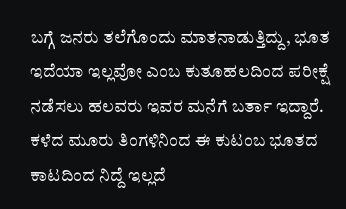ಬಗ್ಗೆ ಜನರು ತಲೆಗೊಂದು ಮಾತನಾಡುತ್ತಿದ್ದು, ಭೂತ ಇದೆಯಾ ಇಲ್ಲವೋ ಎಂಬ ಕುತೂಹಲದಿಂದ ಪರೀಕ್ಷೆ ನಡೆಸಲು ಹಲವರು ಇವರ ಮನೆಗೆ ಬರ್ತಾ ಇದ್ದಾರೆ. ಕಳೆದ ಮೂರು ತಿಂಗಳಿನಿಂದ ಈ ಕುಟಂಬ ಭೂತದ ಕಾಟದಿಂದ ನಿದ್ದೆ ಇಲ್ಲದೆ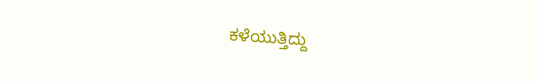ಕಳೆಯುತ್ತಿದ್ದು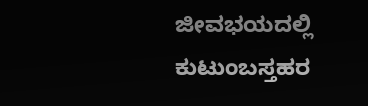ಜೀವಭಯದಲ್ಲಿ ಕುಟುಂಬಸ್ತಹರ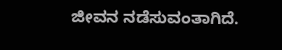ಜೀವನ ನಡೆಸುವಂತಾಗಿದೆ.